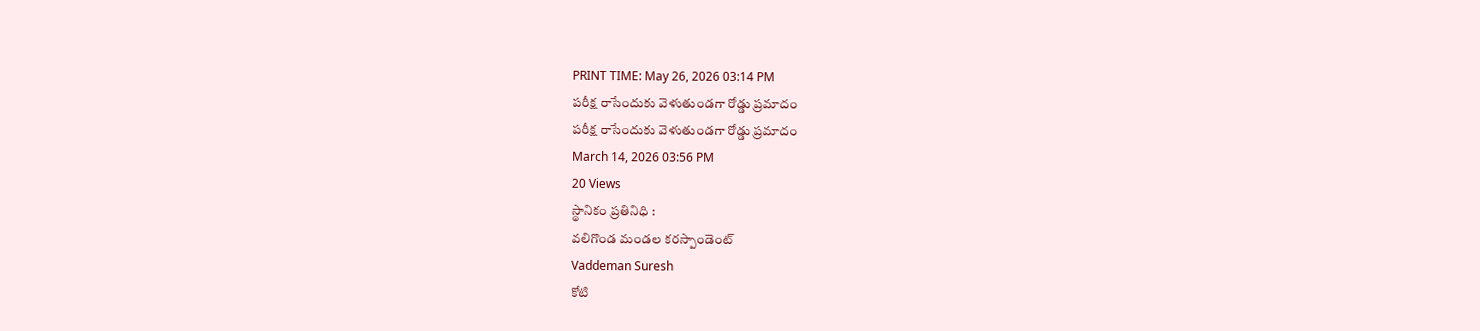PRINT TIME: May 26, 2026 03:14 PM
పరీక్ష రాసేందుకు వెళుతుండగా రోడ్డు ప్రమాదం
పరీక్ష రాసేందుకు వెళుతుండగా రోడ్డు ప్రమాదం
March 14, 2026 03:56 PM
20 Views
స్థానికం ప్రతినిధి :
వలిగొండ మండల కరస్పాండెంట్
Vaddeman Suresh
కోటి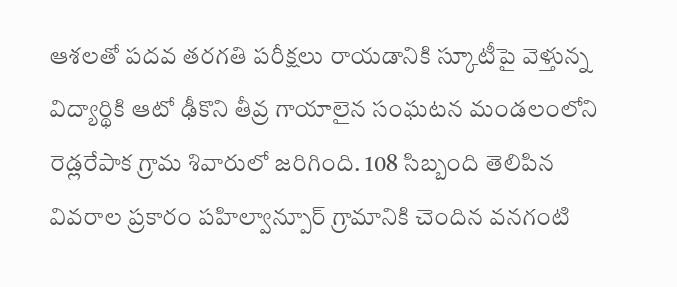ఆశలతో పదవ తరగతి పరీక్షలు రాయడానికి స్కూటీపై వెళ్తున్న విద్యార్థికి ఆటో ఢీకొని తీవ్ర గాయాలైన సంఘటన మండలంలోని రెడ్లరేపాక గ్రామ శివారులో జరిగింది. 108 సిబ్బంది తెలిపిన వివరాల ప్రకారం పహిల్వాన్పూర్ గ్రామానికి చెందిన వనగంటి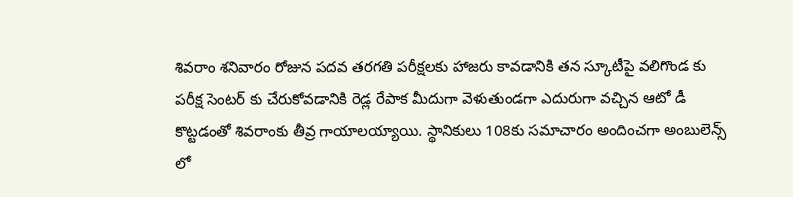శివరాం శనివారం రోజున పదవ తరగతి పరీక్షలకు హాజరు కావడానికి తన స్కూటీపై వలిగొండ కు పరీక్ష సెంటర్ కు చేరుకోవడానికి రెడ్ల రేపాక మీదుగా వెళుతుండగా ఎదురుగా వచ్చిన ఆటో డీ కొట్టడంతో శివరాంకు తీవ్ర గాయాలయ్యాయి. స్థానికులు 108కు సమాచారం అందించగా అంబులెన్స్ లో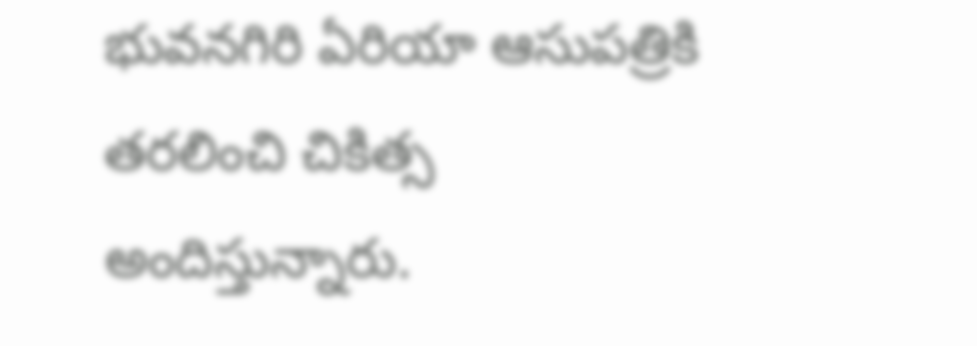భువనగిరి ఏరియా ఆసుపత్రికి తరలించి చికిత్స అందిస్తున్నారు.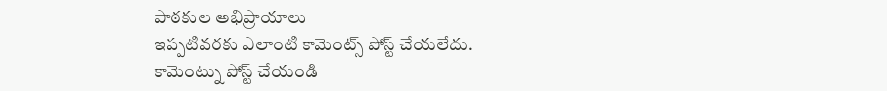పాఠకుల అభిప్రాయాలు
ఇప్పటివరకు ఎలాంటి కామెంట్స్ పోస్ట్ చేయలేదు.
కామెంట్ను పోస్ట్ చేయండి